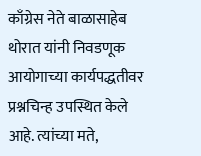काँग्रेस नेते बाळासाहेब थोरात यांनी निवडणूक आयोगाच्या कार्यपद्धतीवर प्रश्नचिन्ह उपस्थित केले आहे. त्यांच्या मते,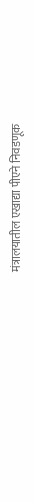मंत्रालयातील एखाद्या पीएने निवडणूक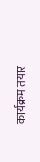कार्यक्रम तयार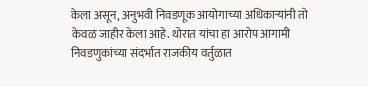केला असून, अनुभवी निवडणूक आयोगाच्या अधिकाऱ्यांनी तो केवळ जाहीर केला आहे. थोरात यांचा हा आरोप आगामी निवडणुकांच्या संदर्भात राजकीय वर्तुळात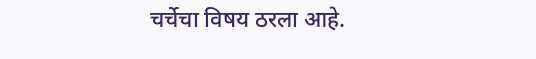चर्चेचा विषय ठरला आहे.